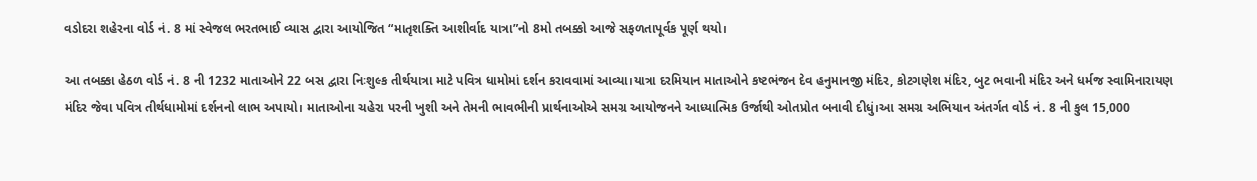વડોદરા શહેરના વોર્ડ નં. 8 માં સ્વેજલ ભરતભાઈ વ્યાસ દ્વારા આયોજિત “માતૃશક્તિ આશીર્વાદ યાત્રા”નો 8મો તબક્કો આજે સફળતાપૂર્વક પૂર્ણ થયો।

આ તબક્કા હેઠળ વોર્ડ નં. 8 ની 1232 માતાઓને 22 બસ દ્વારા નિઃશુલ્ક તીર્થયાત્રા માટે પવિત્ર ધામોમાં દર્શન કરાવવામાં આવ્યા।યાત્રા દરમિયાન માતાઓને કષ્ટભંજન દેવ હનુમાનજી મંદિર, કોટગણેશ મંદિર, બુટ ભવાની મંદિર અને ધર્મજ સ્વામિનારાયણ મંદિર જેવા પવિત્ર તીર્થધામોમાં દર્શનનો લાભ અપાયો। માતાઓના ચહેરા પરની ખુશી અને તેમની ભાવભીની પ્રાર્થનાઓએ સમગ્ર આયોજનને આધ્યાત્મિક ઉર્જાથી ઓતપ્રોત બનાવી દીધું।આ સમગ્ર અભિયાન અંતર્ગત વોર્ડ નં. 8 ની કુલ 15,000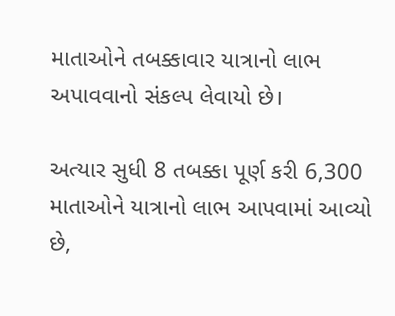માતાઓને તબક્કાવાર યાત્રાનો લાભ અપાવવાનો સંકલ્પ લેવાયો છે।

અત્યાર સુધી 8 તબક્કા પૂર્ણ કરી 6,300 માતાઓને યાત્રાનો લાભ આપવામાં આવ્યો છે,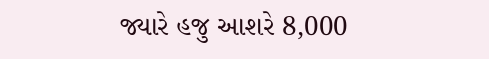જ્યારે હજુ આશરે 8,000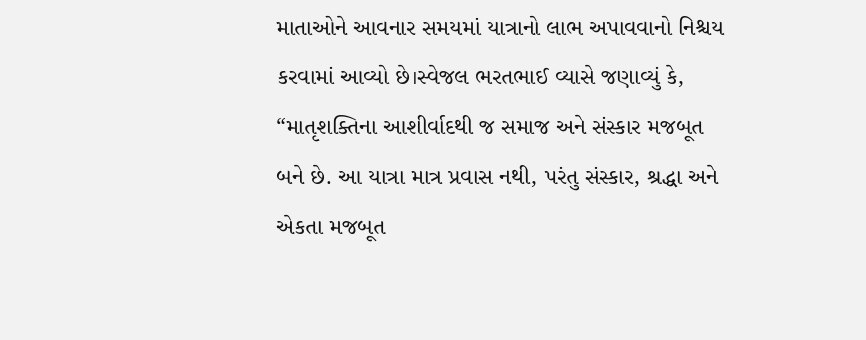માતાઓને આવનાર સમયમાં યાત્રાનો લાભ અપાવવાનો નિશ્ચય કરવામાં આવ્યો છે।સ્વેજલ ભરતભાઈ વ્યાસે જણાવ્યું કે, “માતૃશક્તિના આશીર્વાદથી જ સમાજ અને સંસ્કાર મજબૂત બને છે. આ યાત્રા માત્ર પ્રવાસ નથી, પરંતુ સંસ્કાર, શ્રદ્ધા અને એકતા મજબૂત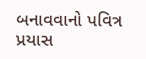બનાવવાનો પવિત્ર પ્રયાસ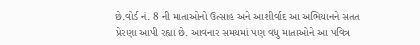છે.વોર્ડ નં. 8 ની માતાઓનો ઉત્સાહ અને આશીર્વાદ આ અભિયાનને સતત પ્રેરણા આપી રહ્યા છે. આવનાર સમયમાં પણ વધુ માતાઓને આ પવિત્ર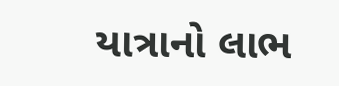યાત્રાનો લાભ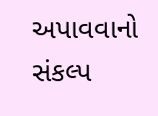અપાવવાનો સંકલ્પ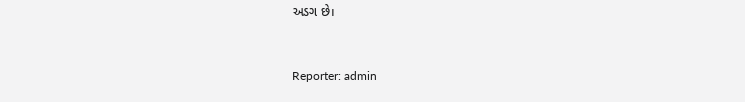અડગ છે।



Reporter: admin